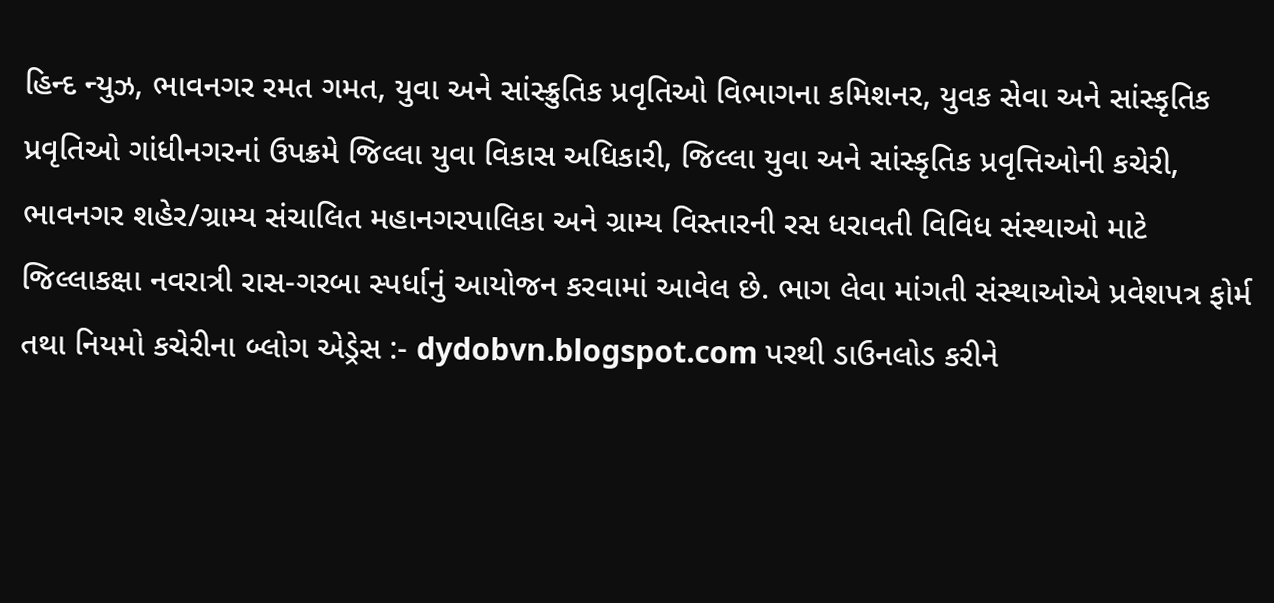હિન્દ ન્યુઝ, ભાવનગર રમત ગમત, યુવા અને સાંસ્ક્રુતિક પ્રવૃતિઓ વિભાગના કમિશનર, યુવક સેવા અને સાંસ્કૃતિક પ્રવૃતિઓ ગાંધીનગરનાં ઉપક્રમે જિલ્લા યુવા વિકાસ અધિકારી, જિલ્લા યુવા અને સાંસ્કૃતિક પ્રવૃત્તિઓની કચેરી, ભાવનગર શહેર/ગ્રામ્ય સંચાલિત મહાનગરપાલિકા અને ગ્રામ્ય વિસ્તારની રસ ધરાવતી વિવિધ સંસ્થાઓ માટે જિલ્લાકક્ષા નવરાત્રી રાસ-ગરબા સ્પર્ધાનું આયોજન કરવામાં આવેલ છે. ભાગ લેવા માંગતી સંસ્થાઓએ પ્રવેશપત્ર ફોર્મ તથા નિયમો કચેરીના બ્લોગ એડ્રેસ :- dydobvn.blogspot.com પરથી ડાઉનલોડ કરીને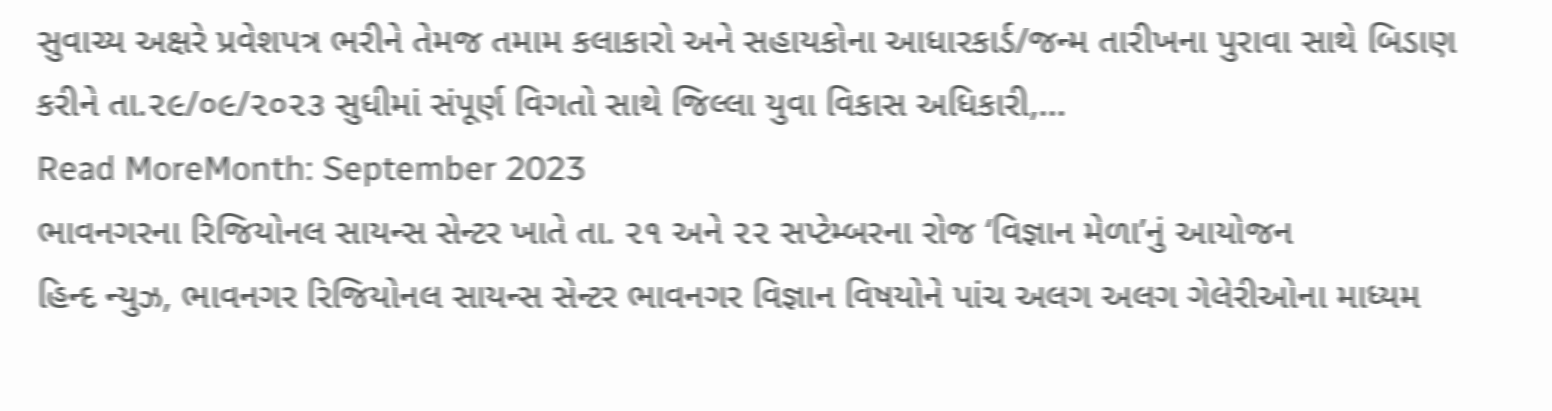સુવાચ્ય અક્ષરે પ્રવેશપત્ર ભરીને તેમજ તમામ કલાકારો અને સહાયકોના આધારકાર્ડ/જન્મ તારીખના પુરાવા સાથે બિડાણ કરીને તા.૨૯/૦૯/૨૦૨૩ સુધીમાં સંપૂર્ણ વિગતો સાથે જિલ્લા યુવા વિકાસ અધિકારી,…
Read MoreMonth: September 2023
ભાવનગરના રિજિયોનલ સાયન્સ સેન્ટર ખાતે તા. ૨૧ અને ૨૨ સપ્ટેમ્બરના રોજ ‘વિજ્ઞાન મેળા’નું આયોજન
હિન્દ ન્યુઝ, ભાવનગર રિજિયોનલ સાયન્સ સેન્ટર ભાવનગર વિજ્ઞાન વિષયોને પાંચ અલગ અલગ ગેલેરીઓના માધ્યમ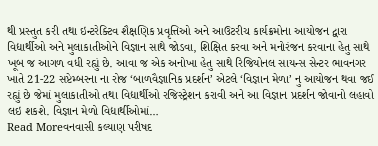થી પ્રસ્તુત કરી તથા ઇન્ટરેક્ટિવ શૈક્ષણિક પ્રવૃત્તિઓ અને આઉટરીચ કાર્યક્રમોના આયોજન દ્વારા વિદ્યાર્થીઓ અને મુલાકાતીઓને વિજ્ઞાન સાથે જોડવા, શિક્ષિત કરવા અને મનોરંજન કરવાના હેતુ સાથે ખૂબ જ આગળ વધી રહ્યું છે. આવા જ એક અનોખા હેતુ સાથે રિજિયોનલ સાયન્સ સેન્ટર ભાવનગર ખાતે 21-22 સપ્ટેમ્બરના ના રોજ ‘બાળવૈજ્ઞાનિક પ્રદર્શન’ એટલે ‘વિજ્ઞાન મેળા’ નુ આયોજન થવા જઈ રહ્યું છે જેમાં મુલાકાતીઓ તથા વિદ્યાર્થીઓ રજિસ્ટ્રેશન કરાવી અને આ વિજ્ઞાન પ્રદર્શન જોવાનો લહાવો લઇ શકશે. વિજ્ઞાન મેળો વિદ્યાર્થીઓમાં…
Read Moreવનવાસી કલ્યાણ પરીષદ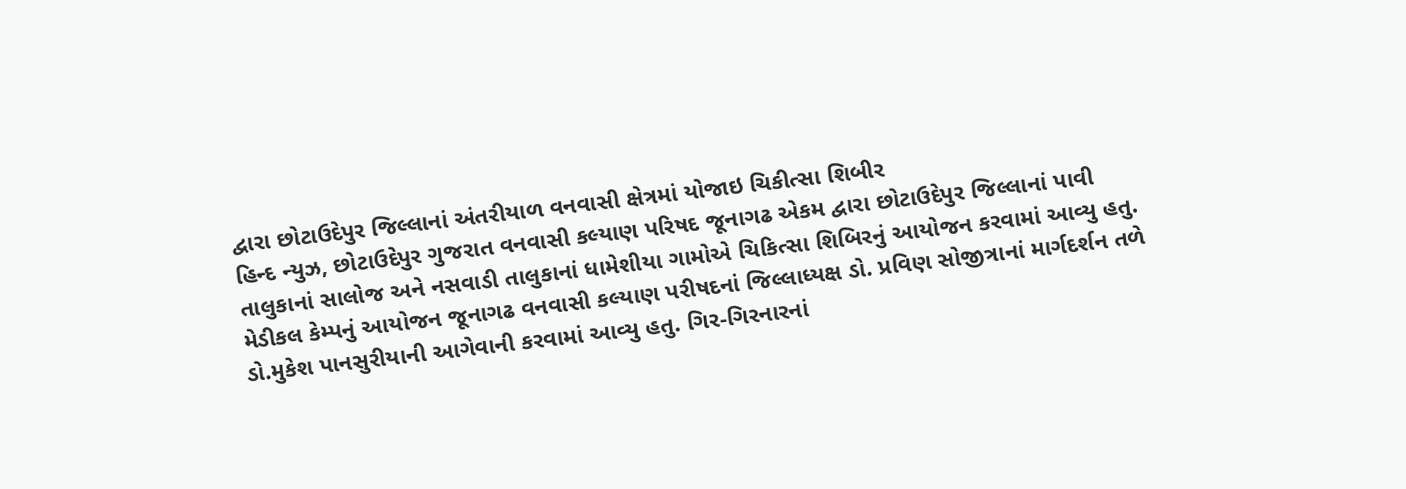દ્વારા છોટાઉદેપુર જિલ્લાનાં અંતરીયાળ વનવાસી ક્ષેત્રમાં યોજાઇ ચિકીત્સા શિબીર
હિન્દ ન્યુઝ, છોટાઉદેપુર ગુજરાત વનવાસી કલ્યાણ પરિષદ જૂનાગઢ એકમ દ્વારા છોટાઉદેપુર જિલ્લાનાં પાવી તાલુકાનાં સાલોજ અને નસવાડી તાલુકાનાં ધામેશીયા ગામોએ ચિકિત્સા શિબિરનું આયોજન કરવામાં આવ્યુ હતુ. મેડીકલ કેમ્પનું આયોજન જૂનાગઢ વનવાસી કલ્યાણ પરીષદનાં જિલ્લાધ્યક્ષ ડો. પ્રવિણ સોજીત્રાનાં માર્ગદર્શન તળે ડો.મુકેશ પાનસુરીયાની આગેવાની કરવામાં આવ્યુ હતુ. ગિર-ગિરનારનાં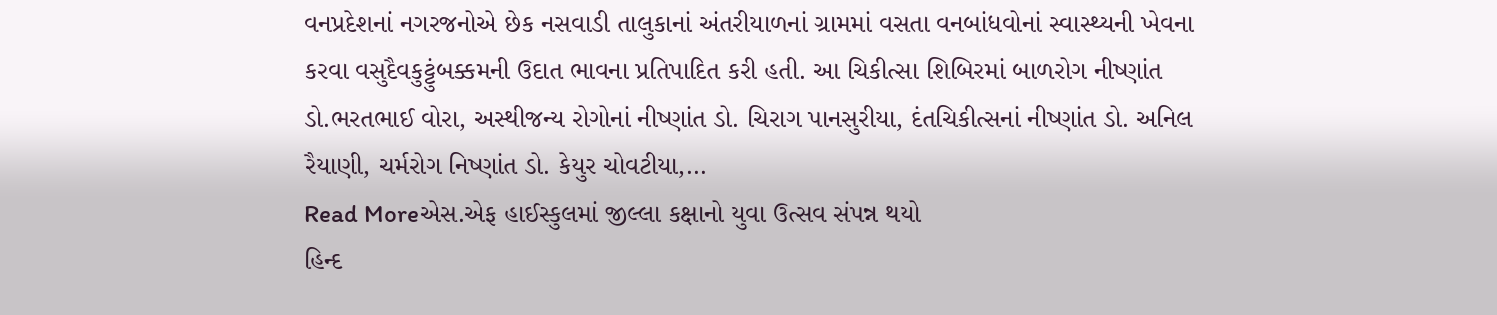વનપ્રદેશનાં નગરજનોએ છેક નસવાડી તાલુકાનાં અંતરીયાળનાં ગ્રામમાં વસતા વનબાંધવોનાં સ્વાસ્થ્યની ખેવના કરવા વસુદૈવકુટ્ટુંબક્કમની ઉદાત ભાવના પ્રતિપાદિત કરી હતી. આ ચિકીત્સા શિબિરમાં બાળરોગ નીષ્ણાંત ડો.ભરતભાઈ વોરા, અસ્થીજન્ય રોગોનાં નીષ્ણાંત ડો. ચિરાગ પાનસુરીયા, દંતચિકીત્સનાં નીષ્ણાંત ડો. અનિલ રૈયાણી, ચર્મરોગ નિષ્ણાંત ડો. કેયુર ચોવટીયા,…
Read Moreએસ.એફ હાઈસ્કુલમાં જીલ્લા કક્ષાનો યુવા ઉત્સવ સંપન્ન થયો
હિન્દ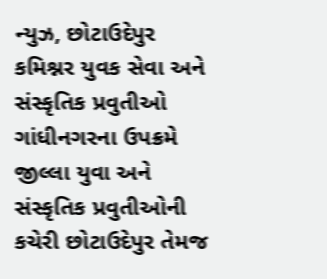ન્યુઝ, છોટાઉદેપુર કમિશ્નર યુવક સેવા અને સંસ્કૃતિક પ્રવુતીઓ ગાંધીનગરના ઉપક્રમે જીલ્લા યુવા અને સંસ્કૃતિક પ્રવુતીઓની કચેરી છોટાઉદેપુર તેમજ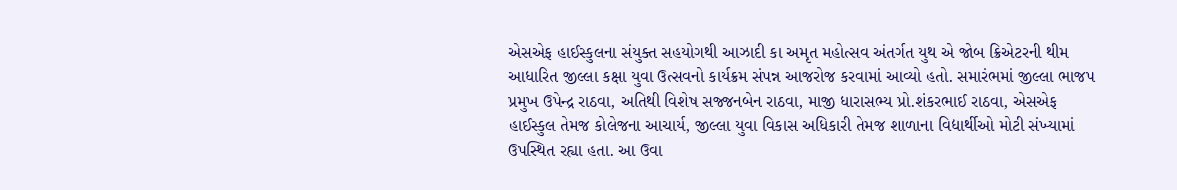એસએફ હાઈસ્કુલના સંયુક્ત સહયોગથી આઝાદી કા અમૃત મહોત્સવ અંતર્ગત યુથ એ જોબ ક્રિએટરની થીમ આધારિત જીલ્લા કક્ષા યુવા ઉત્સવનો કાર્યક્રમ સંપન્ન આજરોજ કરવામાં આવ્યો હતો. સમારંભમાં જીલ્લા ભાજપ પ્રમુખ ઉપેન્દ્ર રાઠવા, અતિથી વિશેષ સજ્જનબેન રાઠવા, માજી ધારાસભ્ય પ્રો.શંકરભાઈ રાઠવા, એસએફ હાઈસ્કુલ તેમજ કોલેજના આચાર્ય, જીલ્લા યુવા વિકાસ અધિકારી તેમજ શાળાના વિદ્યાર્થીઓ મોટી સંખ્યામાં ઉપસ્થિત રહ્યા હતા. આ ઉવા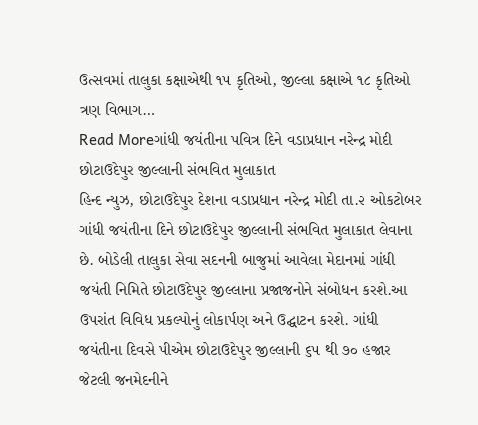ઉત્સવમાં તાલુકા કક્ષાએથી ૧૫ કૃતિઓ, જીલ્લા કક્ષાએ ૧૮ કૃતિઓ ત્રણ વિભાગ…
Read Moreગાંધી જયંતીના પવિત્ર દિને વડાપ્રધાન નરેન્દ્ર મોદી છોટાઉદેપુર જીલ્લાની સંભવિત મુલાકાત
હિન્દ ન્યુઝ, છોટાઉદેપુર દેશના વડાપ્રધાન નરેન્દ્ર મોદી તા.૨ ઓકટોબર ગાંધી જયંતીના દિને છોટાઉદેપુર જીલ્લાની સંભવિત મુલાકાત લેવાના છે. બોડેલી તાલુકા સેવા સદનની બાજુમાં આવેલા મેદાનમાં ગાંધી જયંતી નિમિતે છોટાઉદેપુર જીલ્લાના પ્રજાજનોને સંબોધન કરશે.આ ઉપરાંત વિવિધ પ્રકલ્પોનું લોકાર્પણ અને ઉદ્ઘાટન કરશે. ગાંધી જયંતીના દિવસે પીએમ છોટાઉદેપુર જીલ્લાની ૬૫ થી ૭૦ હજાર જેટલી જનમેદનીને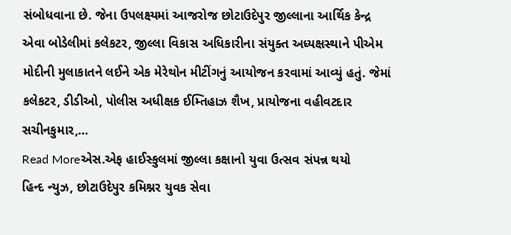સંબોધવાના છે. જેના ઉપલક્ષ્યમાં આજરોજ છોટાઉદેપુર જીલ્લાના આર્થિક કેન્દ્ર એવા બોડેલીમાં કલેકટર, જીલ્લા વિકાસ અધિકારીના સંયુક્ત અધ્યક્ષસ્થાને પીએમ મોદીની મુલાકાતને લઈને એક મેરેથોન મીટીંગનું આયોજન કરવામાં આવ્યું હતું. જેમાં કલેકટર, ડીડીઓ, પોલીસ અધીક્ષક ઈમ્તિહાઝ શૈખ, પ્રાયોજના વહીવટદાર સચીનકુમાર,…
Read Moreએસ.એફ હાઈસ્કુલમાં જીલ્લા કક્ષાનો યુવા ઉત્સવ સંપન્ન થયો
હિન્દ ન્યુઝ, છોટાઉદેપુર કમિશ્નર યુવક સેવા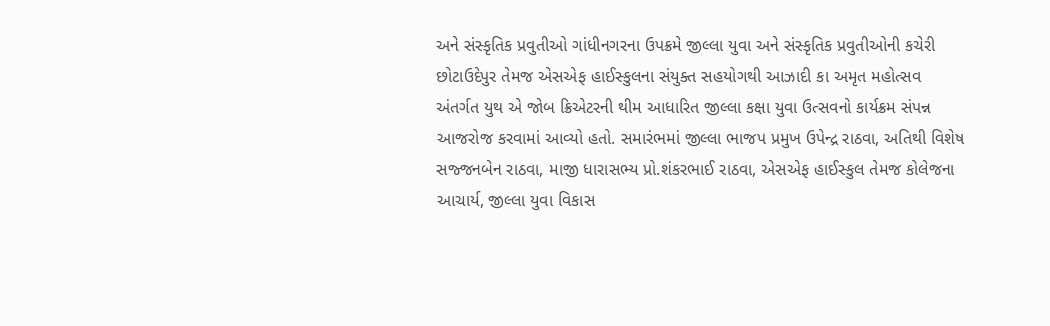અને સંસ્કૃતિક પ્રવુતીઓ ગાંધીનગરના ઉપક્રમે જીલ્લા યુવા અને સંસ્કૃતિક પ્રવુતીઓની કચેરી છોટાઉદેપુર તેમજ એસએફ હાઈસ્કુલના સંયુક્ત સહયોગથી આઝાદી કા અમૃત મહોત્સવ અંતર્ગત યુથ એ જોબ ક્રિએટરની થીમ આધારિત જીલ્લા કક્ષા યુવા ઉત્સવનો કાર્યક્રમ સંપન્ન આજરોજ કરવામાં આવ્યો હતો. સમારંભમાં જીલ્લા ભાજપ પ્રમુખ ઉપેન્દ્ર રાઠવા, અતિથી વિશેષ સજ્જનબેન રાઠવા, માજી ધારાસભ્ય પ્રો.શંકરભાઈ રાઠવા, એસએફ હાઈસ્કુલ તેમજ કોલેજના આચાર્ય, જીલ્લા યુવા વિકાસ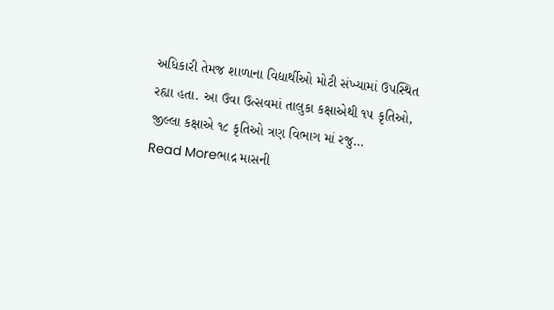અધિકારી તેમજ શાળાના વિદ્યાર્થીઓ મોટી સંખ્યામાં ઉપસ્થિત રહ્યા હતા. આ ઉવા ઉત્સવમાં તાલુકા કક્ષાએથી ૧૫ કૃતિઓ, જીલ્લા કક્ષાએ ૧૮ કૃતિઓ ત્રણ વિભાગ માં રજુ…
Read Moreભાદ્ર માસની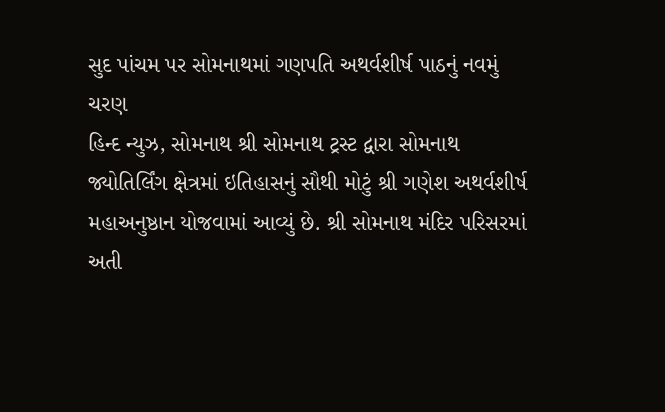સુદ પાંચમ પર સોમનાથમાં ગણપતિ અથર્વશીર્ષ પાઠનું નવમું ચરણ
હિન્દ ન્યુઝ, સોમનાથ શ્રી સોમનાથ ટ્રસ્ટ દ્વારા સોમનાથ જ્યોતિર્લિંગ ક્ષેત્રમાં ઇતિહાસનું સૌથી મોટું શ્રી ગણેશ અથર્વશીર્ષ મહાઅનુષ્ઠાન યોજવામાં આવ્યું છે. શ્રી સોમનાથ મંદિર પરિસરમાં અતી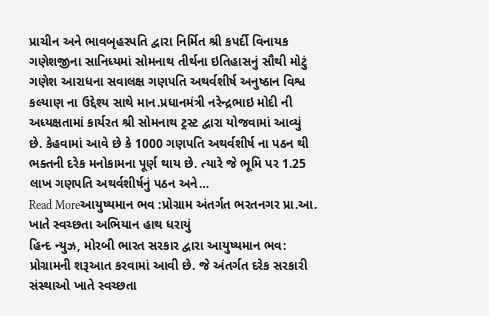પ્રાચીન અને ભાવબૃહસ્પતિ દ્વારા નિર્મિત શ્રી કપર્દી વિનાયક ગણેશજીના સાનિધ્યમાં સોમનાથ તીર્થના ઇતિહાસનું સૌથી મોટું ગણેશ આરાધના સવાલક્ષ ગણપતિ અથર્વશીર્ષ અનુષ્ઠાન વિશ્વ કલ્યાણ ના ઉદ્દેશ્ય સાથે માન.પ્રધાનમંત્રી નરેન્દ્રભાઇ મોદી ની અધ્યક્ષતામાં કાર્યરત શ્રી સોમનાથ ટ્રસ્ટ દ્વારા યોજવામાં આવ્યું છે. કેહવામાં આવે છે કે 1000 ગણપતિ અથર્વશીર્ષ ના પઠન થી ભક્તની દરેક મનોકામના પૂર્ણ થાય છે. ત્યારે જે ભૂમિ પર 1.25 લાખ ગણપતિ અથર્વશીર્ષનું પઠન અને…
Read Moreઆયુષ્યમાન ભવ :પ્રોગ્રામ અંતર્ગત ભરતનગર પ્રા.આ. ખાતે સ્વચ્છતા અભિયાન હાથ ધરાયું
હિન્દ ન્યુઝ, મોરબી ભારત સરકાર દ્વારા આયુષ્યમાન ભવ: પ્રોગ્રામની શરૂઆત કરવામાં આવી છે. જે અંતર્ગત દરેક સરકારી સંસ્થાઓ ખાતે સ્વચ્છતા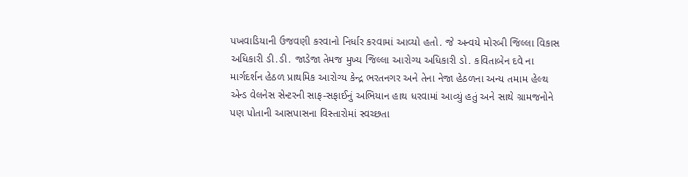પખવાડિયાની ઉજવણી કરવાનો નિર્ધાર કરવામાં આવ્યો હતો. જે અન્વયે મોરબી જિલ્લા વિકાસ અધિકારી ડી.ડી. જાડેજા તેમજ મુખ્ય જિલ્લા આરોગ્ય અધિકારી ડો. કવિતાબેન દવે ના માર્ગદર્શન હેઠળ પ્રાથમિક આરોગ્ય કેન્દ્ર ભરતનગર અને તેના નેજા હેઠળના અન્ય તમામ હેલ્થ એન્ડ વેલનેસ સેન્ટરની સાફ-સફાઈનું અભિયાન હાથ ધરવામાં આવ્યું હતું અને સાથે ગ્રામજનોને પણ પોતાની આસપાસના વિસ્તારોમાં સ્વચ્છતા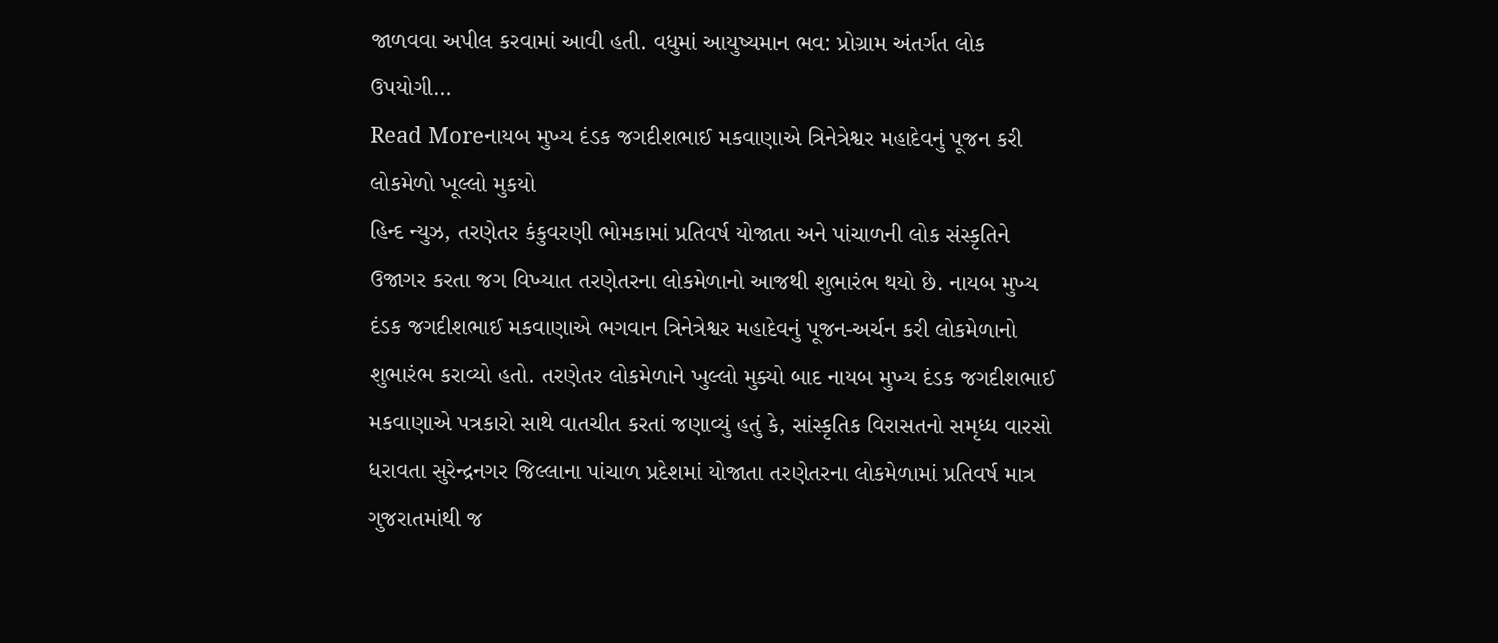જાળવવા અપીલ કરવામાં આવી હતી. વધુમાં આયુષ્યમાન ભવ: પ્રોગ્રામ અંતર્ગત લોક ઉપયોગી…
Read Moreનાયબ મુખ્ય દંડક જગદીશભાઈ મકવાણાએ ત્રિનેત્રેશ્વર મહાદેવનું પૂજન કરી લોકમેળો ખૂલ્લો મુકયો
હિન્દ ન્યુઝ, તરણેતર કંકુવરણી ભોમકામાં પ્રતિવર્ષ યોજાતા અને પાંચાળની લોક સંસ્કૃતિને ઉજાગર કરતા જગ વિખ્યાત તરણેતરના લોકમેળાનો આજથી શુભારંભ થયો છે. નાયબ મુખ્ય દંડક જગદીશભાઈ મકવાણાએ ભગવાન ત્રિનેત્રેશ્વર મહાદેવનું પૂજન-અર્ચન કરી લોકમેળાનો શુભારંભ કરાવ્યો હતો. તરણેતર લોકમેળાને ખુલ્લો મુક્યો બાદ નાયબ મુખ્ય દંડક જગદીશભાઈ મકવાણાએ પત્રકારો સાથે વાતચીત કરતાં જણાવ્યું હતું કે, સાંસ્કૃતિક વિરાસતનો સમૃધ્ધ વારસો ધરાવતા સુરેન્દ્રનગર જિલ્લાના પાંચાળ પ્રદેશમાં યોજાતા તરણેતરના લોકમેળામાં પ્રતિવર્ષ માત્ર ગુજરાતમાંથી જ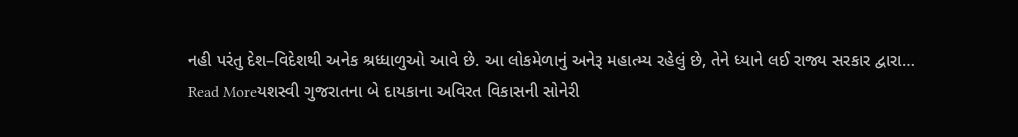નહી પરંતુ દેશ–વિદેશથી અનેક શ્રધ્ધાળુઓ આવે છે. આ લોકમેળાનું અનેરૂ મહાત્મ્ય રહેલું છે, તેને ધ્યાને લઈ રાજ્ય સરકાર દ્વારા…
Read Moreયશસ્વી ગુજરાતના બે દાયકાના અવિરત વિકાસની સોનેરી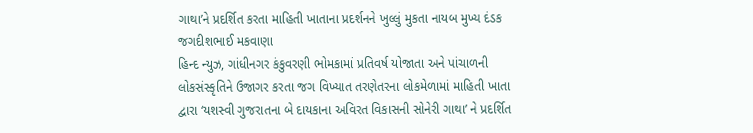ગાથા’ને પ્રદર્શિત કરતા માહિતી ખાતાના પ્રદર્શનને ખુલ્લું મુકતા નાયબ મુખ્ય દંડક જગદીશભાઈ મકવાણા
હિન્દ ન્યુઝ, ગાંધીનગર કંકુવરણી ભોમકામાં પ્રતિવર્ષ યોજાતા અને પાંચાળની લોકસંસ્કૃતિને ઉજાગર કરતા જગ વિખ્યાત તરણેતરના લોકમેળામાં માહિતી ખાતા દ્વારા ‘યશસ્વી ગુજરાતના બે દાયકાના અવિરત વિકાસની સોનેરી ગાથા’ ને પ્રદર્શિત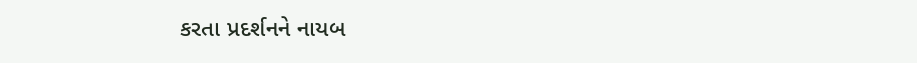કરતા પ્રદર્શનને નાયબ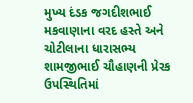મુખ્ય દંડક જગદીશભાઈ મકવાણાના વરદ હસ્તે અને ચોટીલાના ધારાસભ્ય શામજીભાઈ ચૌહાણની પ્રેરક ઉપસ્થિતિમાં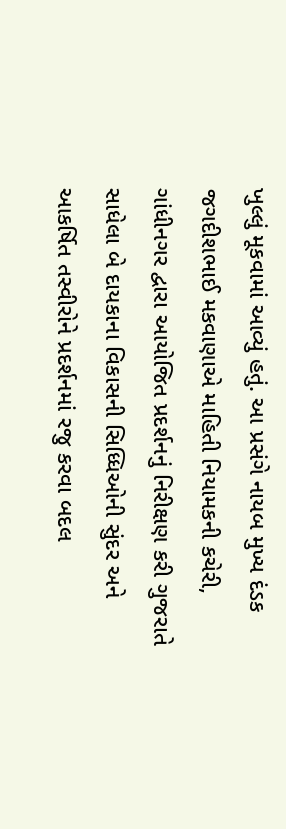ખુલ્લું મૂકવામાં આવ્યું હતું. આ પ્રસંગે નાયબ મુખ્ય દંડક જગદીશભાઈ મકવાણાએ માહિતી નિયામકની કચેરી, ગાંધીનગર દ્વારા આયોજિત પ્રદર્શનનું નિરીક્ષણ કરી ગુજરાતે સાધેલા બે દાયકાના વિકાસની સિધ્ધિઓની સુંદર અને આકર્ષિત તસ્વીરોને પ્રદર્શનમાં રજુ કરવા બદલ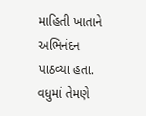માહિતી ખાતાને અભિનંદન પાઠવ્યા હતા. વધુમાં તેમણે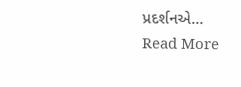પ્રદર્શનએ…
Read More